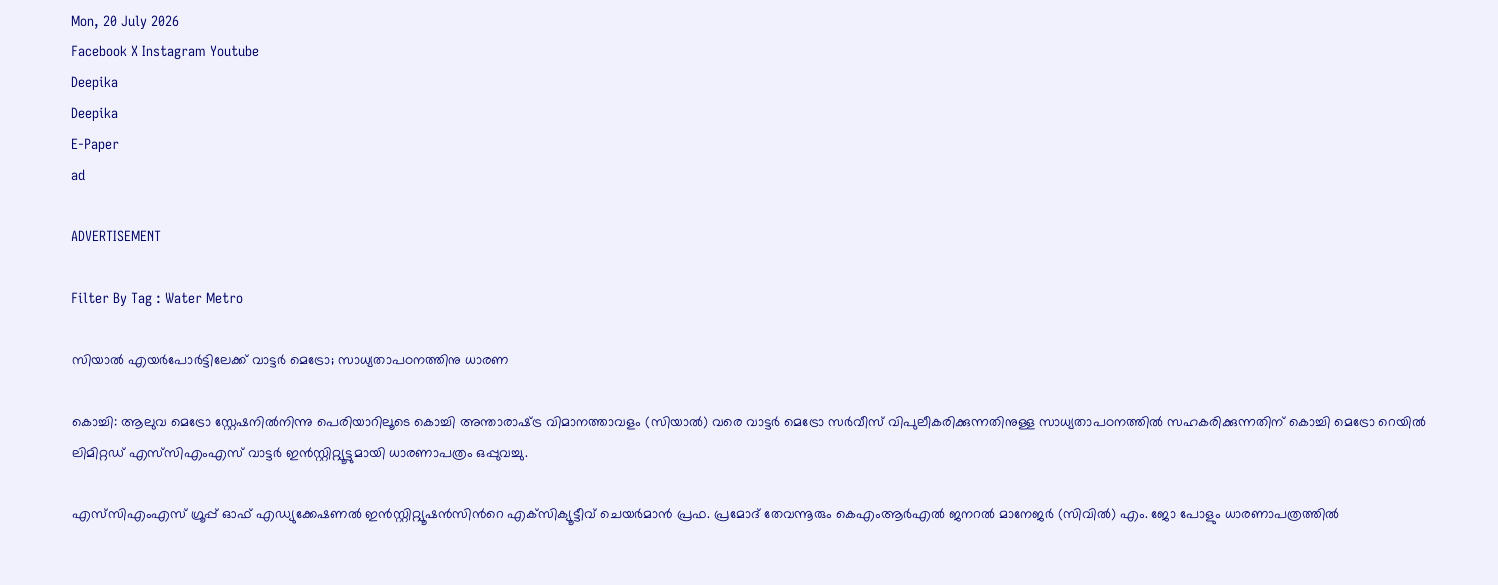Mon, 20 July 2026
Facebook X Instagram Youtube
Deepika
Deepika
E-Paper
ad

ADVERTISEMENT

Filter By Tag : Water Metro

സിയാല്‍ എയര്‍പോര്‍ട്ടിലേക്ക് വാട്ടര്‍ മെട്രോ; സാധ്യതാപഠനത്തിനു ധാരണ

കൊച്ചി: ആലുവ മെട്രോ സ്റ്റേഷനില്‍നിന്നു പെരിയാറിലൂടെ കൊച്ചി അന്താരാഷ്‌ട്ര വിമാനത്താവളം (സിയാല്‍) വരെ വാട്ടര്‍ മെട്രോ സര്‍വീസ് വിപുലീകരിക്കുന്നതിനുള്ള സാധ്യതാപഠനത്തില്‍ സഹകരിക്കുന്നതിന് കൊച്ചി മെട്രോ റെയില്‍ ലിമിറ്റഡ് എസ്‌സിഎംഎസ് വാട്ടര്‍ ഇന്‍സ്റ്റിറ്റ്യൂട്ടുമായി ധാരണാപത്രം ഒപ്പുവച്ചു.

എസ്‌സിഎംഎസ് ഗ്രൂപ്പ് ഓഫ് എഡ്യുക്കേഷണല്‍ ഇന്‍സ്റ്റിറ്റ്യൂഷന്‍സിന്‍റെ എക്‌സിക്യൂട്ടീവ് ചെയര്‍മാന്‍ പ്രഫ. പ്രമോദ് തേവന്നൂരും കെഎംആര്‍എല്‍ ജനറല്‍ മാനേജര്‍ (സിവില്‍) എം. ജോ പോളും ധാരണാപത്രത്തില്‍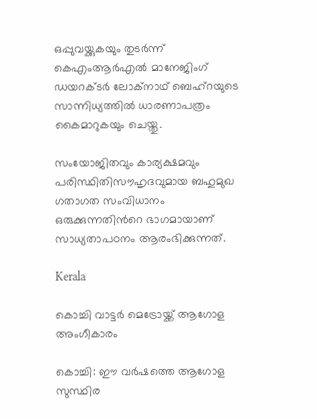ഒപ്പുവയ്ക്കുകയും തുടര്‍ന്ന് കെഎംആര്‍എല്‍ മാനേജിംഗ് ഡയറക്ടര്‍ ലോക്‌നാഥ് ബെഹ്‌റയുടെ സാന്നിധ്യത്തില്‍ ധാരണാപത്രം കൈമാറുകയും ചെയ്തു.

സംയോജിതവും കാര്യക്ഷമവും പരിസ്ഥിതിസൗഹൃദവുമായ ബഹുമുഖ ഗതാഗത സംവിധാനം ഒരുക്കുന്നതിന്‍റെ ഭാഗമായാണ് സാധ്യതാപഠനം ആരംഭിക്കുന്നത്.

Kerala

കൊച്ചി വാട്ടര്‍ മെട്രോയ്ക്ക് ആഗോള അംഗീകാരം

കൊച്ചി: ഈ വര്‍ഷത്തെ ആഗോള സുസ്ഥിര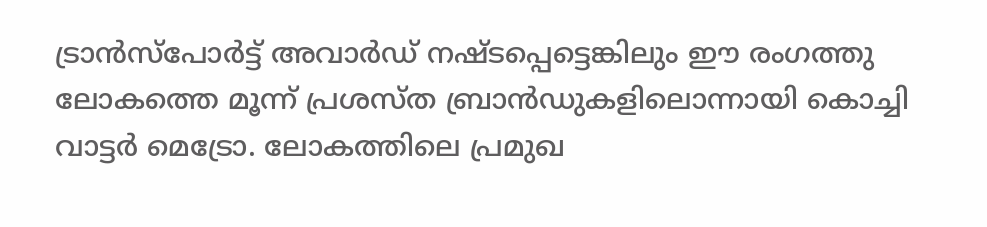ട്രാന്‍സ്‌പോര്‍ട്ട് അവാര്‍ഡ് നഷ്‌ടപ്പെട്ടെങ്കിലും ഈ രംഗത്തു ലോകത്തെ മൂന്ന് പ്രശസ്ത ബ്രാന്‍ഡുകളിലൊന്നായി കൊച്ചി വാട്ടര്‍ മെട്രോ. ലോകത്തിലെ പ്രമുഖ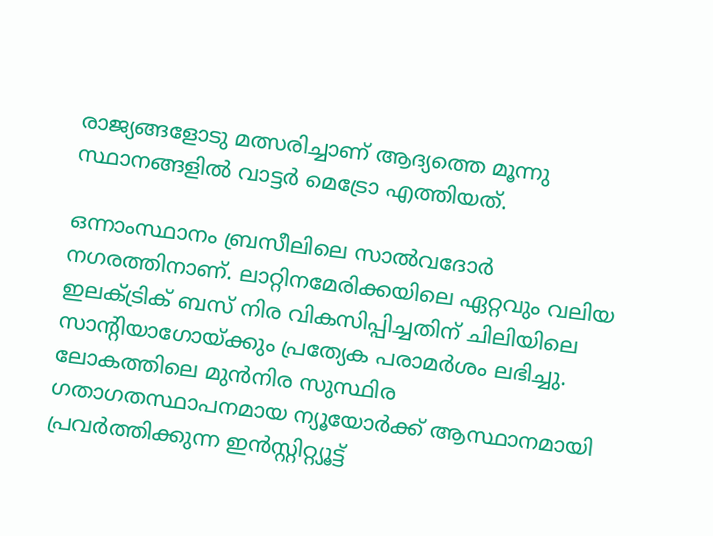രാജ്യങ്ങളോടു മത്സരിച്ചാണ് ആദ്യത്തെ മൂന്നു സ്ഥാനങ്ങളില്‍ വാട്ടര്‍ മെട്രോ എത്തിയത്.

ഒന്നാംസ്ഥാനം ബ്രസീലിലെ സാല്‍വദോര്‍ നഗരത്തിനാണ്. ലാറ്റിനമേരിക്കയിലെ ഏറ്റവും വലിയ ഇലക്ട്രിക് ബസ് നിര വികസിപ്പിച്ചതിന് ചിലിയിലെ സാന്‍റിയാഗോയ്ക്കും പ്രത്യേക പരാമര്‍ശം ലഭിച്ചു. ലോകത്തിലെ മുന്‍നിര സുസ്ഥിര ഗതാഗതസ്ഥാപനമായ ന്യൂയോര്‍ക്ക് ആസ്ഥാനമായി പ്രവര്‍ത്തിക്കുന്ന ഇന്‍സ്റ്റിറ്റ്യൂട്ട്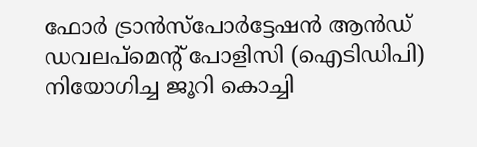ഫോര്‍ ട്രാന്‍സ്‌പോര്‍ട്ടേഷന്‍ ആന്‍ഡ് ഡവലപ്‌മെന്‍റ് പോളിസി (ഐടിഡിപി) നിയോഗിച്ച ജൂറി കൊച്ചി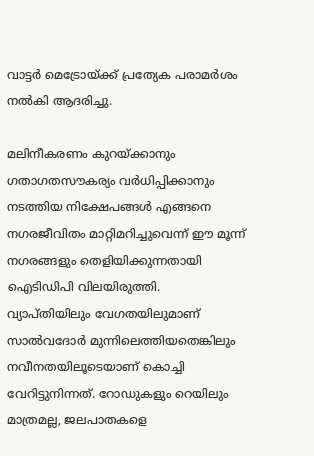വാട്ടര്‍ മെട്രോയ്ക്ക് പ്രത്യേക പരാമര്‍ശം നല്‍കി ആദരിച്ചു.

മലിനീകരണം കുറയ്ക്കാനും ഗതാഗതസൗകര്യം വര്‍ധിപ്പിക്കാനും നടത്തിയ നിക്ഷേപങ്ങള്‍ എങ്ങനെ നഗരജീവിതം മാറ്റിമറിച്ചുവെന്ന് ഈ മൂന്ന് നഗരങ്ങളും തെളിയിക്കുന്നതായി ഐടിഡിപി വിലയിരുത്തി. വ്യാപ്തിയിലും വേഗതയിലുമാണ് സാല്‍വദോര്‍ മുന്നിലെത്തിയതെങ്കിലും നവീനതയിലൂടെയാണ് കൊച്ചി വേറിട്ടുനിന്നത്. റോഡുകളും റെയിലും മാത്രമല്ല, ജലപാതകളെ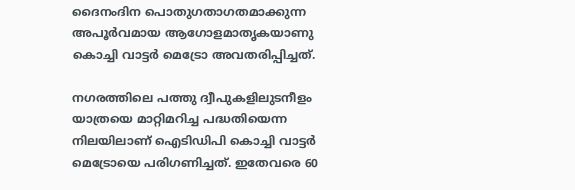ദൈനംദിന പൊതുഗതാഗതമാക്കുന്ന അപൂര്‍വമായ ആഗോളമാതൃകയാണു കൊച്ചി വാട്ടര്‍ മെട്രോ അവതരിപ്പിച്ചത്.

നഗരത്തിലെ പത്തു ദ്വീപുകളിലുടനീളം യാത്രയെ മാറ്റിമറിച്ച പദ്ധതിയെന്ന നിലയിലാണ് ഐടിഡിപി കൊച്ചി വാട്ടര്‍ മെട്രോയെ പരിഗണിച്ചത്. ഇതേവരെ 60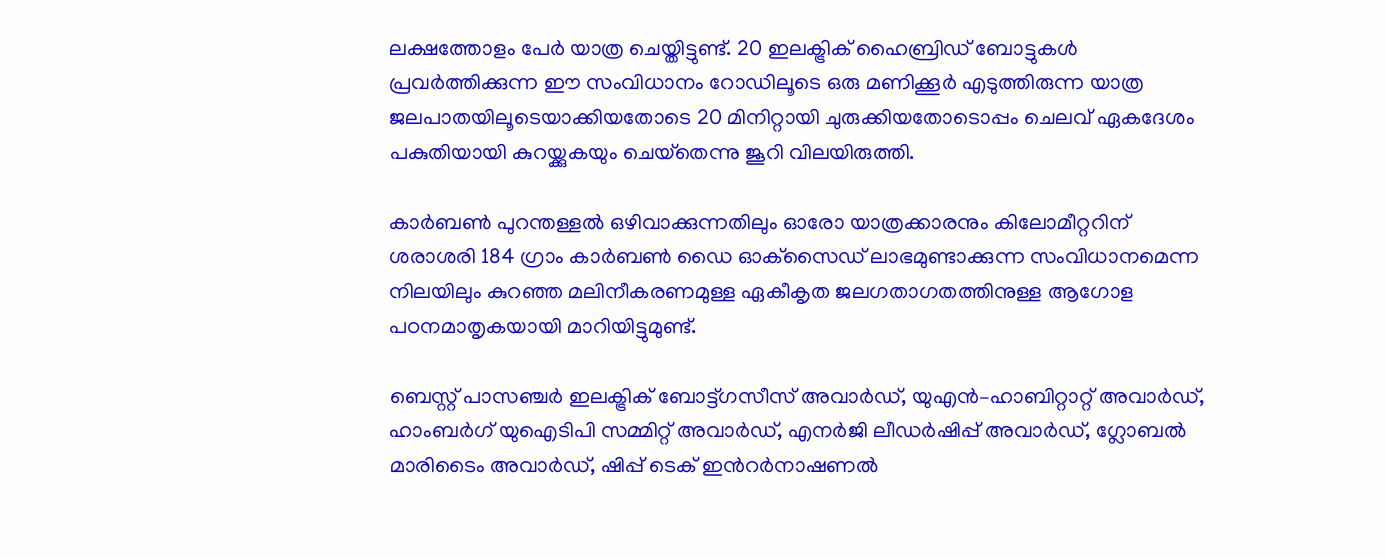ലക്ഷത്തോളം പേര്‍ യാത്ര ചെയ്തിട്ടുണ്ട്. 20 ഇലക്ട്രിക് ഹൈബ്രിഡ് ബോട്ടുകള്‍ പ്രവര്‍ത്തിക്കുന്ന ഈ സംവിധാനം റോഡിലൂടെ ഒരു മണിക്കൂര്‍ എടുത്തിരുന്ന യാത്ര ജലപാതയിലൂടെയാക്കിയതോടെ 20 മിനിറ്റായി ചുരുക്കിയതോടൊപ്പം ചെലവ് ഏകദേശം പകുതിയായി കുറയ്ക്കുകയും ചെയ്‌തെന്നു ജൂറി വിലയിരുത്തി.

കാര്‍ബണ്‍ പുറന്തള്ളൽ ഒഴിവാക്കുന്നതിലും ഓരോ യാത്രക്കാരനും കിലോമീറ്ററിന് ശരാശരി 184 ഗ്രാം കാര്‍ബണ്‍ ഡൈ ഓക്‌സൈഡ് ലാഭമുണ്ടാക്കുന്ന സംവിധാനമെന്ന നിലയിലും കുറഞ്ഞ മലിനീകരണമുള്ള ഏകീകൃത ജലഗതാഗതത്തിനുള്ള ആഗോള പഠനമാതൃകയായി മാറിയിട്ടുമുണ്ട്.

ബെസ്റ്റ് പാസഞ്ചര്‍ ഇലക്ട്രിക് ബോട്ട്ഗസീസ് അവാര്‍ഡ്, യുഎന്‍–ഹാബിറ്റാറ്റ് അവാര്‍ഡ്, ഹാംബര്‍ഗ് യുഐടിപി സമ്മിറ്റ് അവാര്‍ഡ്, എനര്‍ജി ലീഡര്‍ഷിപ്പ് അവാര്‍ഡ്, ഗ്ലോബല്‍ മാരിടൈം അവാര്‍ഡ്, ഷിപ്പ് ടെക് ഇന്‍റര്‍നാഷണല്‍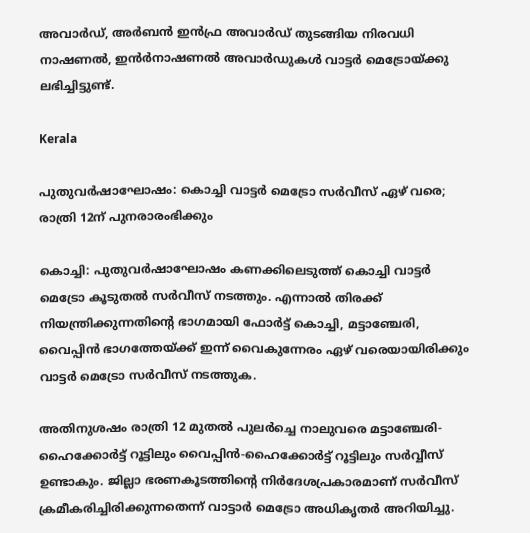അവാര്‍ഡ്, അര്‍ബന്‍ ഇന്‍ഫ്ര അവാര്‍ഡ് തുടങ്ങിയ നിരവധി നാഷണല്‍, ഇന്‍ര്‍നാഷണല്‍ അവാര്‍ഡുകള്‍ വാട്ടര്‍ മെട്രോയ്ക്കു ലഭിച്ചിട്ടുണ്ട്.

Kerala

പുതുവര്‍ഷാഘോഷം: കൊച്ചി വാട്ടർ മെട്രോ സർവീസ് ഏഴ് വരെ; രാത്രി 12ന് പുനരാരംഭിക്കും

കൊച്ചി: പുതുവര്‍ഷാഘോഷം കണക്കിലെടുത്ത് കൊച്ചി വാട്ടർ മെട്രോ കൂടുതൽ സർവീസ് നടത്തും. എന്നാൽ തിരക്ക് നിയന്ത്രിക്കുന്നതിന്‍റെ ഭാഗമായി ഫോര്‍ട്ട് കൊച്ചി, മട്ടാഞ്ചേരി, വൈപ്പിന്‍ ഭാഗത്തേയ്ക്ക് ഇന്ന് വൈകുന്നേരം ഏഴ് വരെയായിരിക്കും വാട്ടർ മെട്രോ സർവീസ് നടത്തുക.

അതിനുശഷം രാത്രി 12 മുതല്‍ പുലര്‍ച്ചെ നാലുവരെ മട്ടാഞ്ചേരി-ഹൈക്കോര്‍ട്ട് റൂട്ടിലും വൈപ്പിന്‍-ഹൈക്കോര്‍ട്ട് റൂട്ടിലും സര്‍വ്വീസ് ഉണ്ടാകും. ജില്ലാ ഭരണകൂടത്തിന്‍റെ നിർദേശപ്രകാരമാണ് സർവീസ് ക്രമീകരിച്ചിരിക്കുന്നതെന്ന് വാട്ടാർ മെട്രോ അധികൃതർ അറിയിച്ചു.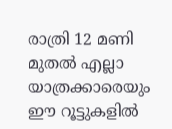രാത്രി 12 മണി മുതല്‍ എല്ലാ യാത്രക്കാരെയും ഈ റൂട്ടുകളില്‍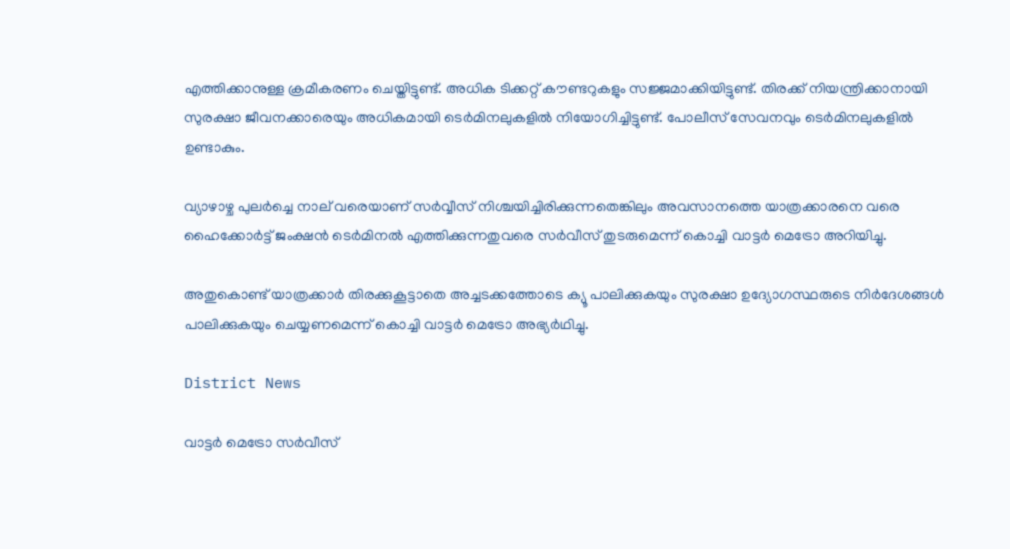എത്തിക്കാനുള്ള ക്രമീകരണം ചെയ്തിട്ടുണ്ട്. അധിക ടിക്കറ്റ് കൗണ്ടറുകളും സജ്ജമാക്കിയിട്ടുണ്ട്. തിരക്ക് നിയന്ത്രിക്കാനായി സുരക്ഷാ ജീവനക്കാരെയും അധികമായി ടെര്‍മിനലുകളില്‍ നിയോഗിച്ചിട്ടുണ്ട്. പോലീസ് സേവനവും ടെര്‍മിനലുകളില്‍ ഉണ്ടാകും.

വ്യാഴാഴ്ച പുലർച്ചെ നാല് വരെയാണ് സർവ്വീസ് നിശ്ചയിച്ചിരിക്കുന്നതെങ്കിലും അവസാനത്തെ യാത്രക്കാരനെ വരെ ഹൈക്കോർട്ട് ജംക്ഷൻ ടെർമിനൽ എത്തിക്കുന്നതുവരെ സർവീസ് തുടരുമെന്ന് കൊച്ചി വാട്ടർ മെട്രോ അറിയിച്ചു.

അതുകൊണ്ട് യാത്രക്കാർ തിരക്കുകൂട്ടാതെ അച്ചടക്കത്തോടെ ക്യൂ പാലിക്കുകയും സുരക്ഷാ ഉദ്യോഗസ്ഥരുടെ നിർദേശങ്ങൾ പാലിക്കുകയും ചെയ്യണമെന്ന് കൊച്ചി വാട്ടർ മെട്രോ അഭ്യർഥിച്ചു.

District News

വാട്ടര്‍ മെട്രോ സര്‍വീസ്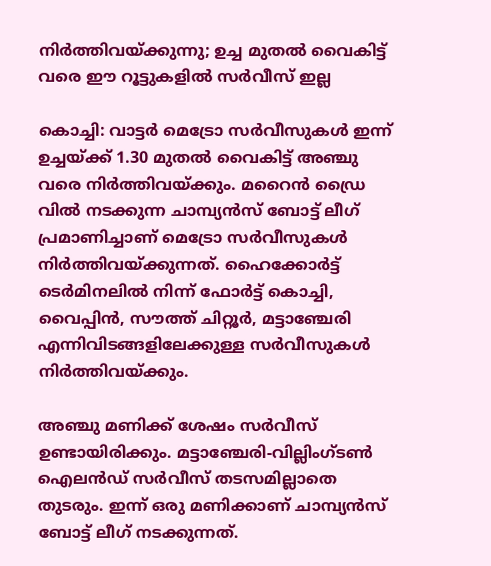നിര്‍ത്തിവയ്ക്കുന്നു; ഉച്ച മുതല്‍ വൈകിട്ട് വരെ ഈ റൂട്ടുകളില്‍ സര്‍വീസ് ഇല്ല

കൊച്ചി: വാട്ടര്‍ മെട്രോ സര്‍വീസുകള്‍ ഇന്ന് ഉച്ചയ്ക്ക് 1.30 മുതല്‍ വൈകിട്ട് അഞ്ചു വരെ നിര്‍ത്തിവയ്ക്കും. മറൈന്‍ ഡ്രൈ വില്‍ നടക്കുന്ന ചാമ്പ്യന്‍സ് ബോട്ട് ലീഗ് പ്രമാണിച്ചാണ് മെട്രോ സര്‍വീസുകള്‍ നിര്‍ത്തിവയ്ക്കുന്നത്. ഹൈക്കോര്‍ട്ട് ടെര്‍മിനലില്‍ നിന്ന് ഫോര്‍ട്ട് കൊച്ചി, വൈപ്പിന്‍, സൗത്ത് ചിറ്റൂര്‍, മട്ടാഞ്ചേരി എന്നിവിടങ്ങളിലേക്കുള്ള സര്‍വീസുകള്‍ നിര്‍ത്തിവയ്ക്കും.

അഞ്ചു മണിക്ക് ശേഷം സര്‍വീസ് ഉണ്ടായിരിക്കും. മട്ടാഞ്ചേരി-വില്ലിംഗ്ടണ്‍ ഐലൻഡ് സര്‍വീസ് തടസമില്ലാതെ തുടരും. ഇന്ന് ഒരു മണിക്കാണ് ചാമ്പ്യന്‍സ് ബോട്ട് ലീഗ് നടക്കുന്നത്.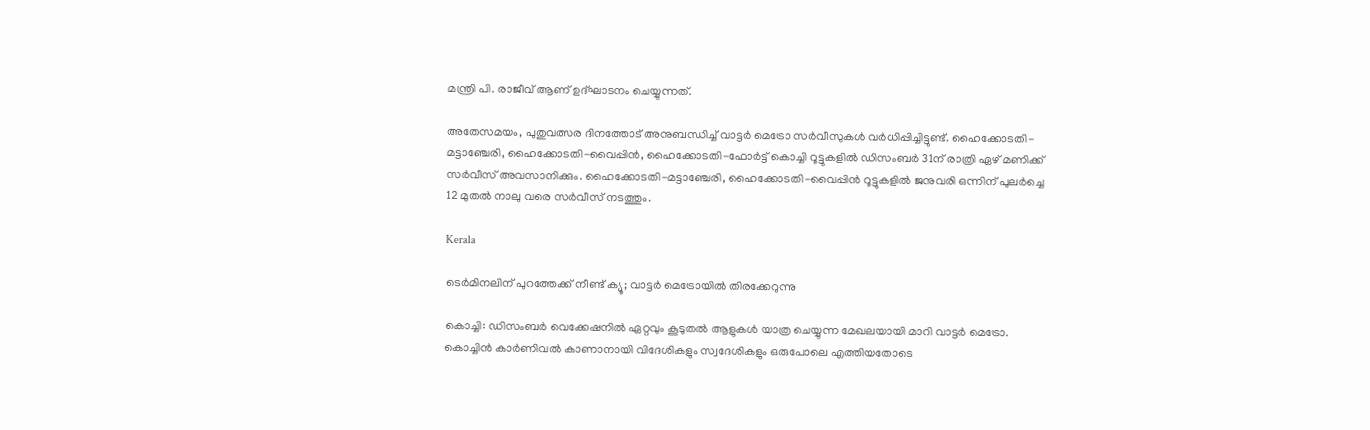മന്ത്രി പി. രാജീവ് ആണ് ഉദ്ഘാടനം ചെയ്യുന്നത്.

അതേസമയം, പുതുവത്സര ദിനത്തോട് അനുബന്ധിച്ച് വാട്ടര്‍ മെട്രോ സര്‍വീസുകള്‍ വര്‍ധിപ്പിച്ചിട്ടുണ്ട്. ഹൈക്കോടതി-മട്ടാഞ്ചേരി, ഹൈക്കോടതി-വൈപ്പിന്‍, ഹൈക്കോടതി-ഫോര്‍ട്ട് കൊച്ചി റൂട്ടുകളില്‍ ഡിസംബര്‍ 31ന് രാത്രി ഏഴ് മണിക്ക് സര്‍വീസ് അവസാനിക്കും. ഹൈക്കോടതി-മട്ടാഞ്ചേരി, ഹൈക്കോടതി-വൈപ്പിന്‍ റൂട്ടുകളില്‍ ജനുവരി ഒന്നിന് പുലര്‍ച്ചെ 12 മുതല്‍ നാലു വരെ സര്‍വീസ് നടത്തും.

Kerala

ടെര്‍മിനലിന് പുറത്തേക്ക് നീണ്ട് ക്യൂ; വാട്ടര്‍ മെട്രോയില്‍ തിരക്കേറുന്നു

കൊച്ചി: ഡിസംബര്‍ വെക്കേഷനില്‍ ഏറ്റവും കൂടുതല്‍ ആളുകള്‍ യാത്ര ചെയ്യുന്ന മേഖലയായി മാറി വാട്ടര്‍ മെട്രോ. കൊച്ചിന്‍ കാര്‍ണിവല്‍ കാണാനായി വിദേശികളും സ്വദേശികളും ഒരുപോലെ എത്തിയതോടെ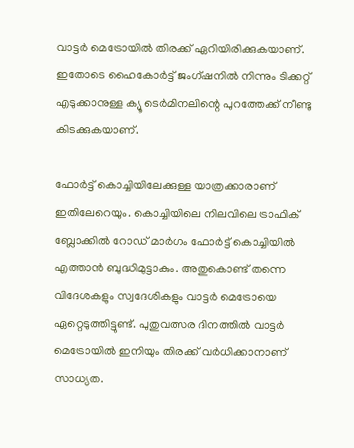വാട്ടര്‍ മെട്രോയില്‍ തിരക്ക് ഏറിയിരിക്കുകയാണ്. ഇതോടെ ഹൈകോര്‍ട്ട് ജംഗ്ഷനില്‍ നിന്നും ടിക്കറ്റ് എടുക്കാനുള്ള ക്യൂ ടെര്‍മിനലിന്റെ പുറത്തേക്ക് നീണ്ടു കിടക്കുകയാണ്.

ഫോര്‍ട്ട് കൊച്ചിയിലേക്കുള്ള യാത്രക്കാരാണ് ഇതിലേറെയും. കൊച്ചിയിലെ നിലവിലെ ട്രാഫിക് ബ്ലോക്കില്‍ റോഡ് മാര്‍ഗം ഫോര്‍ട്ട് കൊച്ചിയില്‍ എത്താന്‍ ബുദ്ധിമുട്ടാകും. അതുകൊണ്ട് തന്നെ വിദേശകളും സ്വദേശികളും വാട്ടര്‍ മെട്രോയെ ഏറ്റെടുത്തിട്ടുണ്ട്. പുതുവത്സര ദിനത്തില്‍ വാട്ടര്‍ മെട്രോയില്‍ ഇനിയും തിരക്ക് വര്‍ധിക്കാനാണ് സാധ്യത.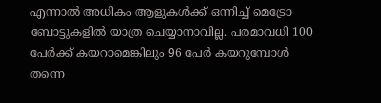എന്നാല്‍ അധികം ആളുകള്‍ക്ക് ഒന്നിച്ച് മെട്രോ ബോട്ടുകളില്‍ യാത്ര ചെയ്യാനാവില്ല. പരമാവധി 100 പേര്‍ക്ക് കയറാമെങ്കിലും 96 പേര്‍ കയറുമ്പോള്‍ തന്നെ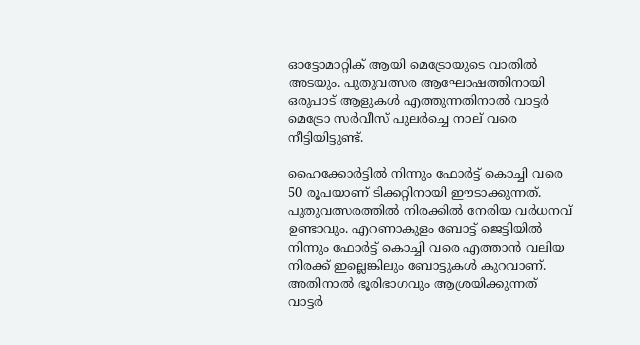ഓട്ടോമാറ്റിക് ആയി മെട്രോയുടെ വാതില്‍ അടയും. പുതുവത്സര ആഘോഷത്തിനായി ഒരുപാട് ആളുകള്‍ എത്തുന്നതിനാല്‍ വാട്ടര്‍ മെട്രോ സര്‍വീസ് പുലര്‍ച്ചെ നാല് വരെ നീട്ടിയിട്ടുണ്ട്.

ഹൈക്കോര്‍ട്ടില്‍ നിന്നും ഫോര്‍ട്ട് കൊച്ചി വരെ 50 രൂപയാണ് ടിക്കറ്റിനായി ഈടാക്കുന്നത്. പുതുവത്സരത്തില്‍ നിരക്കില്‍ നേരിയ വര്‍ധനവ് ഉണ്ടാവും. എറണാകുളം ബോട്ട് ജെട്ടിയില്‍ നിന്നും ഫോര്‍ട്ട് കൊച്ചി വരെ എത്താന്‍ വലിയ നിരക്ക് ഇല്ലെങ്കിലും ബോട്ടുകള്‍ കുറവാണ്. അതിനാല്‍ ഭൂരിഭാഗവും ആശ്രയിക്കുന്നത് വാട്ടര്‍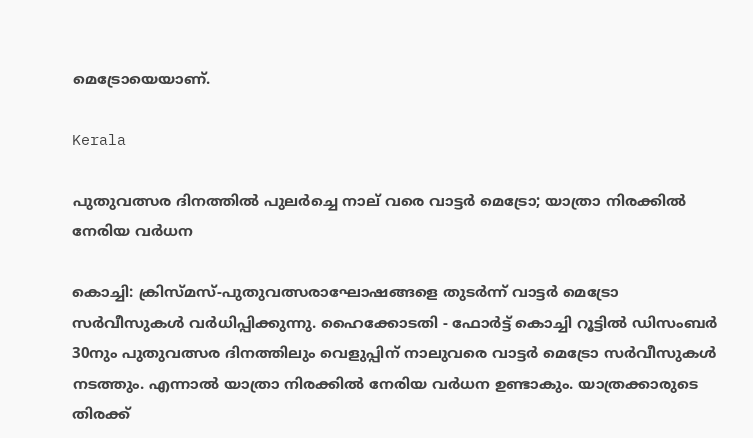മെട്രോയെയാണ്.

Kerala

പുതുവത്സര ദിനത്തില്‍ പുലര്‍ച്ചെ നാല് വരെ വാട്ടര്‍ മെട്രോ; യാത്രാ നിരക്കില്‍ നേരിയ വര്‍ധന

കൊച്ചി: ക്രിസ്മസ്-പുതുവത്സരാഘോഷങ്ങളെ തുടര്‍ന്ന് വാട്ടര്‍ മെട്രോ സര്‍വീസുകള്‍ വര്‍ധിപ്പിക്കുന്നു. ഹൈക്കോടതി - ഫോര്‍ട്ട് കൊച്ചി റൂട്ടില്‍ ഡിസംബര്‍ 30നും പുതുവത്സര ദിനത്തിലും വെളുപ്പിന് നാലുവരെ വാട്ടര്‍ മെട്രോ സര്‍വീസുകള്‍ നടത്തും. എന്നാല്‍ യാത്രാ നിരക്കില്‍ നേരിയ വര്‍ധന ഉണ്ടാകും. യാത്രക്കാരുടെ തിരക്ക്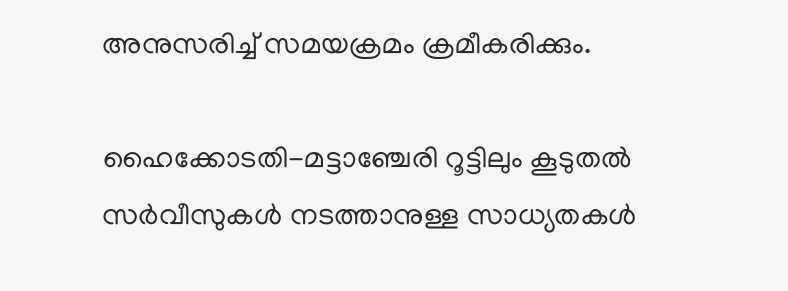അനുസരിച്ച് സമയക്രമം ക്രമീകരിക്കും.

ഹൈക്കോടതി-മട്ടാഞ്ചേരി റൂട്ടിലും കൂടുതല്‍ സര്‍വീസുകള്‍ നടത്താനുള്ള സാധ്യതകള്‍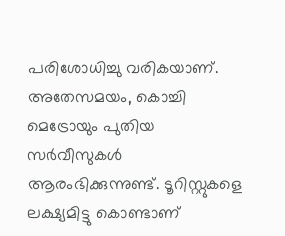പരിശോധിച്ചു വരികയാണ്. അതേസമയം, കൊച്ചി മെട്രോയും പുതിയ സര്‍വീസുകള്‍ ആരംഭിക്കുന്നുണ്ട്. ടൂറിസ്റ്റുകളെ ലക്ഷ്യമിട്ടു കൊണ്ടാണ്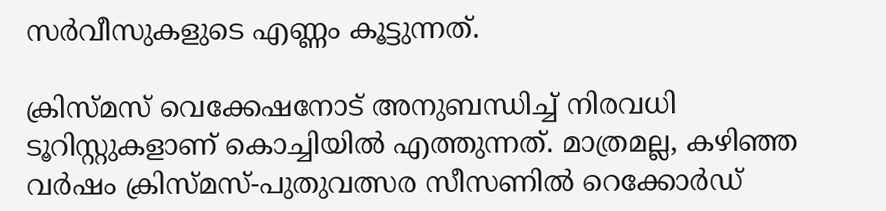സര്‍വീസുകളുടെ എണ്ണം കൂട്ടുന്നത്.

ക്രിസ്മസ് വെക്കേഷനോട് അനുബന്ധിച്ച് നിരവധി ടൂറിസ്റ്റുകളാണ് കൊച്ചിയില്‍ എത്തുന്നത്. മാത്രമല്ല, കഴിഞ്ഞ വര്‍ഷം ക്രിസ്മസ്-പുതുവത്സര സീസണില്‍ റെക്കോര്‍ഡ്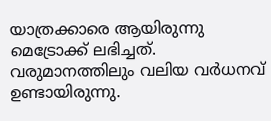യാത്രക്കാരെ ആയിരുന്നു മെട്രോക്ക് ലഭിച്ചത്. വരുമാനത്തിലും വലിയ വര്‍ധനവ് ഉണ്ടായിരുന്നു.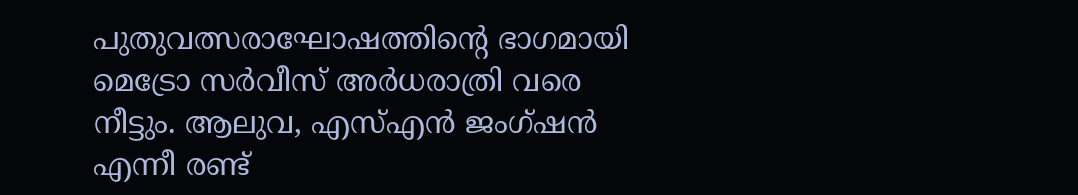പുതുവത്സരാഘോഷത്തിന്‍റെ ഭാഗമായി മെട്രോ സര്‍വീസ് അര്‍ധരാത്രി വരെ നീട്ടും. ആലുവ, എസ്എന്‍ ജംഗ്ഷന്‍ എന്നീ രണ്ട്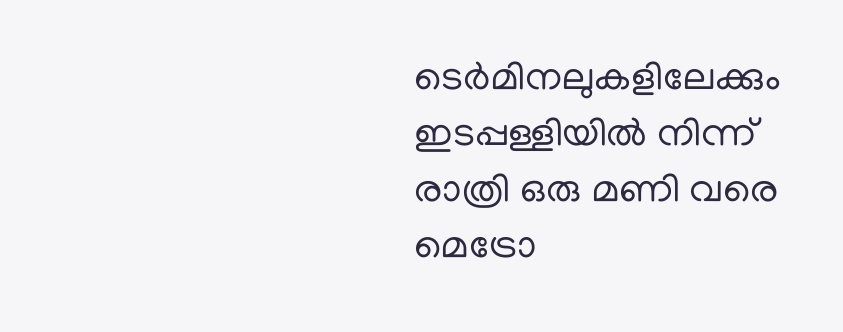ടെര്‍മിനലുകളിലേക്കും ഇടപ്പള്ളിയില്‍ നിന്ന് രാത്രി ഒരു മണി വരെ മെട്രോ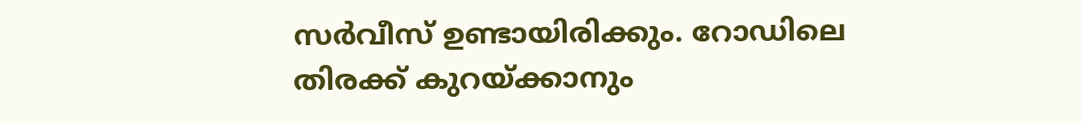സര്‍വീസ് ഉണ്ടായിരിക്കും. റോഡിലെ തിരക്ക് കുറയ്ക്കാനും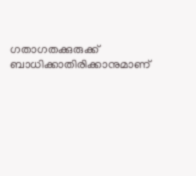ഗതാഗതക്കുരുക്ക് ബാധിക്കാതിരിക്കാനുമാണ്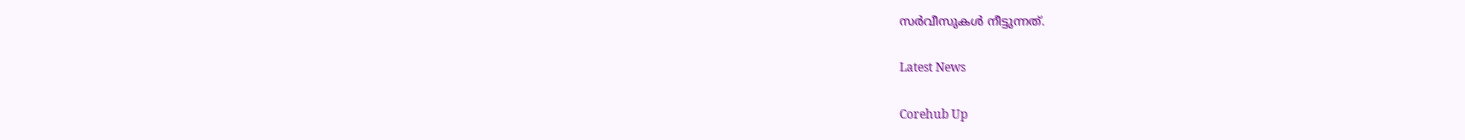സര്‍വീസുകള്‍ നീട്ടുന്നത്.

Latest News

Corehub Up